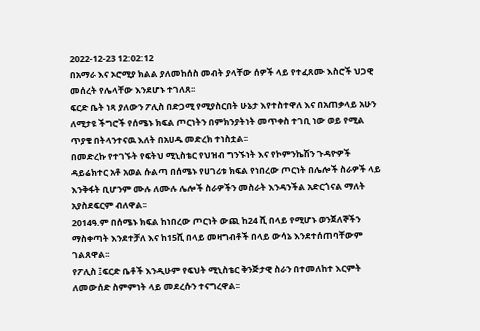2022-12-23 12:02:12
በአማራ እና ኦሮሚያ ክልል ያለመከሰስ መብት ያላቸው ሰዎች ላይ የተፈጸሙ እስሮች ህጋዊ መሰረት የሌላቸው እንደሆኑ ተገለጸ፡፡
ፍርድ ቤት ነጻ ያለውን ፖሊስ በድጋሚ የሚያስርበት ሁኔታ እየተስተዋለ እና በአጠቃላይ አሁን ለሚታዩ ችግሮች የሰሜኑ ክፍል ጦርነትን በምክንያትነት መጥቀስ ተገቢ ነው ወይ የሚል ጥያቄ በትላንተናዉ እለት በአሀዱ መድረክ ተነስቷል፡፡
በመድረኩ የተገኙት የፍትህ ሚኒስቴር የህዝብ ግንኙነት እና የኮምንኬሽን ጉዳዮዎች ዳይሬክተር አቶ አወል ሱልጣ በሰሜኑ የሀገሪቱ ክፍል የነበረው ጦርነት በሌሎች ስራዎች ላይ እንቅፋት ቢሆንም ሙሉ ለሙሉ ሌሎች ስራዎችን መስራት እንዳንችል አድርጎናል ማለት አያስደፍርም ብለዋል፡፡
2014ዓ.ም በሰሜኑ ክፍል ከነበረው ጦርነት ውጪ ከ24 ሺ በላይ የሚሆኑ ወንጀለኞችን ማስቀጣት እንደተቻለ እና ከ15ሺ በላይ መዛግብቶች በላይ ውሳኔ እንደተሰጠባቸውም ገልጸዋል፡፡
የፖሊስ ፤ፍርድ ቤቶች እንዲሁም የፍህት ሚኒስቴር ቅንጅታዊ ስራን በተመለከተ እርምት ለመውሰድ ስምምነት ላይ መደረሱን ተናግረዋል፡፡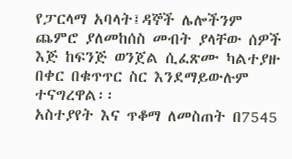የፓርላማ አባላት፤ዳኞች ሌሎችንም ጨምሮ ያለመከሰስ መብት ያላቸው ሰዎች እጅ ከፍንጅ ወንጀል ሲፈጽሙ ካልተያዙ በቀር በቁጥጥር ስር እንደማይውሉም ተናግረዋል፡፡
አስተያየት እና ጥቆማ ለመስጠት በ7545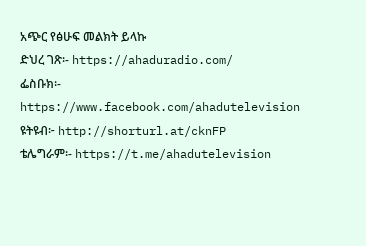አጭር የፅሁፍ መልክት ይላኩ
ድህረ ገጽ፡- https://ahaduradio.com/
ፌስቡክ፡- https://www.facebook.com/ahadutelevision
ዩትዩብ፦ http://shorturl.at/cknFP
ቴሌግራም፡- https://t.me/ahadutelevision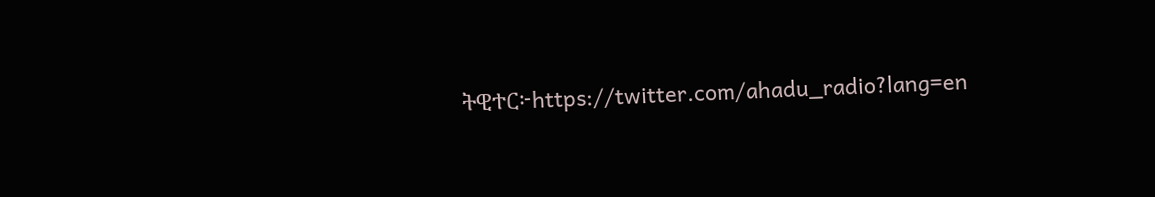ትዊተር፦https://twitter.com/ahadu_radio?lang=en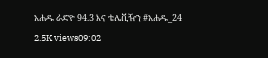አሐዱ ራድዮ 94.3 እና ቴሌቪዥን #አሐዱ_24
2.5K views09:02